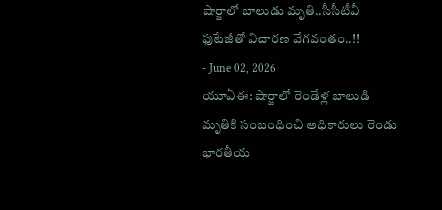షార్జాలో బాలుడు మృతి..సీసీటీవీ ఫుటేజీతో విచారణ వేగవంతం..!!
- June 02, 2026
యూఏఈ: షార్జాలో రెండేళ్ల బాలుడి మృతికి సంబంధించి అధికారులు రెండు భారతీయ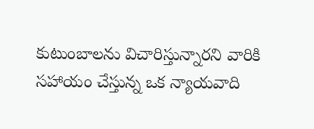కుటుంబాలను విచారిస్తున్నారని వారికి సహాయం చేస్తున్న ఒక న్యాయవాది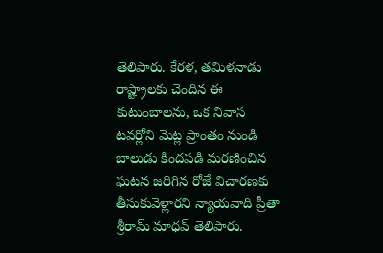తెలిపారు. కేరళ, తమిళనాడు రాష్ట్రాలకు చెందిన ఈ కుటుంబాలను, ఒక నివాస టవర్లోని మెట్ల ప్రాంతం నుండి బాలుడు కిందపడి మరణించిన ఘటన జరిగిన రోజే విచారణకు తీసుకువెళ్లారని న్యాయవాది ప్రీతా శ్రీరామ్ మాధవ్ తెలిపారు.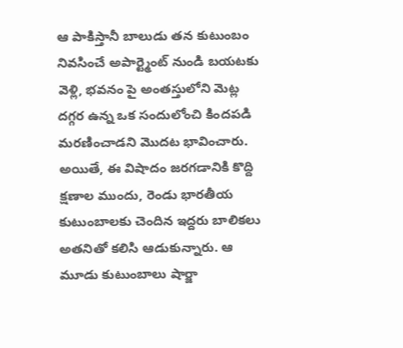ఆ పాకిస్తానీ బాలుడు తన కుటుంబం నివసించే అపార్ట్మెంట్ నుండి బయటకు వెళ్లి, భవనం పై అంతస్తులోని మెట్ల దగ్గర ఉన్న ఒక సందులోంచి కిందపడి మరణించాడని మొదట భావించారు. అయితే, ఈ విషాదం జరగడానికి కొద్ది క్షణాల ముందు, రెండు భారతీయ కుటుంబాలకు చెందిన ఇద్దరు బాలికలు అతనితో కలిసి ఆడుకున్నారు. ఆ మూడు కుటుంబాలు షార్జా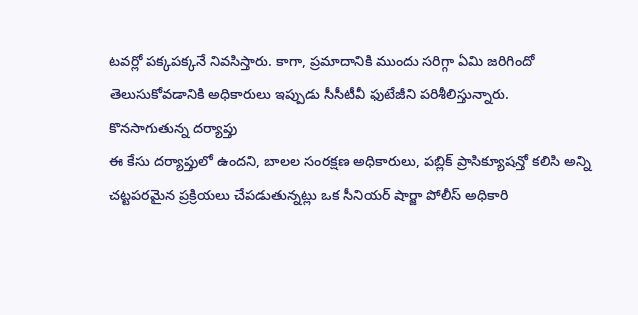టవర్లో పక్కపక్కనే నివసిస్తారు. కాగా, ప్రమాదానికి ముందు సరిగ్గా ఏమి జరిగిందో తెలుసుకోవడానికి అధికారులు ఇప్పుడు సీసీటీవీ ఫుటేజీని పరిశీలిస్తున్నారు.
కొనసాగుతున్న దర్యాప్తు
ఈ కేసు దర్యాప్తులో ఉందని, బాలల సంరక్షణ అధికారులు, పబ్లిక్ ప్రాసిక్యూషన్తో కలిసి అన్ని చట్టపరమైన ప్రక్రియలు చేపడుతున్నట్లు ఒక సీనియర్ షార్జా పోలీస్ అధికారి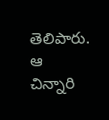తెలిపారు. ఆ చిన్నారి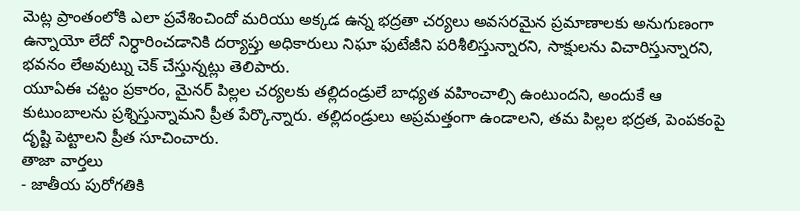మెట్ల ప్రాంతంలోకి ఎలా ప్రవేశించిందో మరియు అక్కడ ఉన్న భద్రతా చర్యలు అవసరమైన ప్రమాణాలకు అనుగుణంగా ఉన్నాయో లేదో నిర్ధారించడానికి దర్యాప్తు అధికారులు నిఘా ఫుటేజీని పరిశీలిస్తున్నారని, సాక్షులను విచారిస్తున్నారని, భవనం లేఅవుట్ను చెక్ చేస్తున్నట్లు తెలిపారు.
యూఏఈ చట్టం ప్రకారం, మైనర్ పిల్లల చర్యలకు తల్లిదండ్రులే బాధ్యత వహించాల్సి ఉంటుందని, అందుకే ఆ కుటుంబాలను ప్రశ్నిస్తున్నామని ప్రీత పేర్కొన్నారు. తల్లిదండ్రులు అప్రమత్తంగా ఉండాలని, తమ పిల్లల భద్రత, పెంపకంపై దృష్టి పెట్టాలని ప్రీత సూచించారు.
తాజా వార్తలు
- జాతీయ పురోగతికి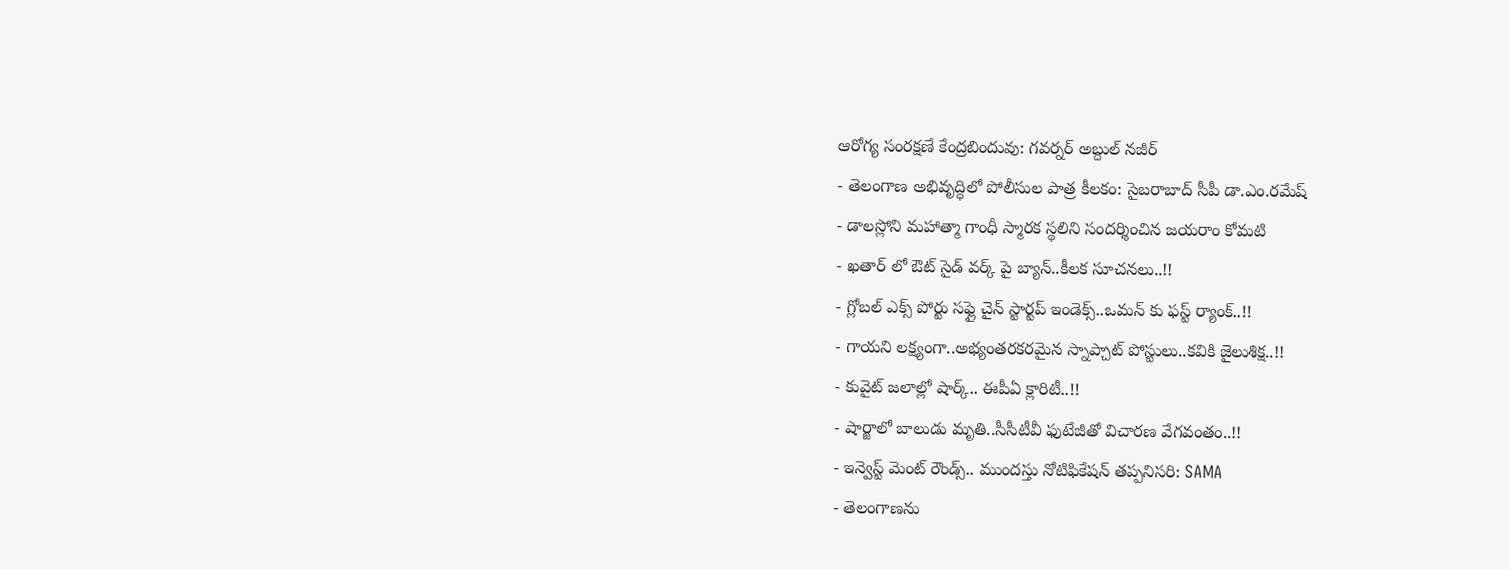ఆరోగ్య సంరక్షణే కేంద్రబిందువు: గవర్నర్ అబ్దుల్ నజీర్
- తెలంగాణ అభివృద్ధిలో పోలీసుల పాత్ర కీలకం: సైబరాబాద్ సీపీ డా.ఎం.రమేష్
- డాలస్లోని మహాత్మా గాంధీ స్మారక స్థలిని సందర్శించిన జయరాం కోమటి
- ఖతార్ లో ఔట్ సైడ్ వర్క్ పై బ్యాన్..కీలక సూచనలు..!!
- గ్లోబల్ ఎక్స్ పోర్టు సఫ్లై చైన్ స్టార్టప్ ఇండెక్స్..ఒమన్ కు ఫస్ట్ ర్యాంక్..!!
- గాయని లక్ష్యంగా..అభ్యంతరకరమైన స్నాప్చాట్ పోస్టులు..కవికి జైలుశిక్ష..!!
- కువైట్ జలాల్లో షార్క్.. ఈపీఏ క్లారిటీ..!!
- షార్జాలో బాలుడు మృతి..సీసీటీవీ ఫుటేజీతో విచారణ వేగవంతం..!!
- ఇన్వెస్ట్ మెంట్ రౌండ్స్.. ముందస్తు నోటిఫికేషన్ తప్పనిసరి: SAMA
- తెలంగాణను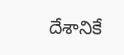దేశానికే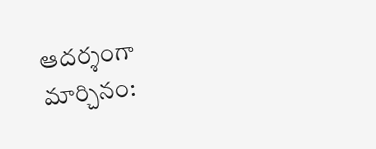ఆదర్శంగా మార్చినం: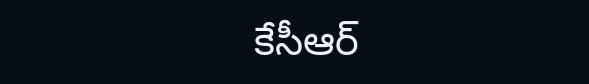కేసీఆర్